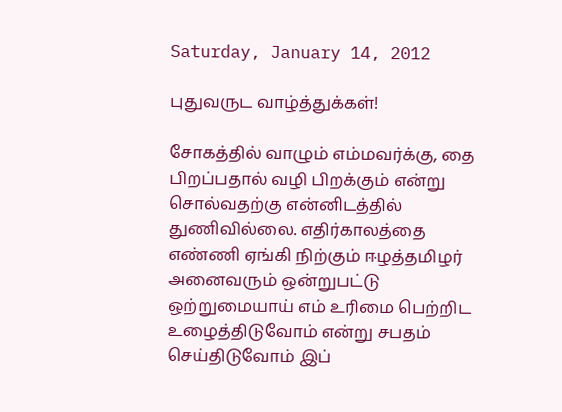Saturday, January 14, 2012

புதுவருட வாழ்த்துக்கள்!

சோகத்தில் வாழும் எம்மவர்க்கு, தை பிறப்பதால் வழி பிறக்கும் என்று சொல்வதற்கு என்னிடத்தில் துணிவில்லை. எதிர்காலத்தை எண்ணி ஏங்கி நிற்கும் ஈழத்தமிழர் அனைவரும் ஒன்றுபட்டு ஒற்றுமையாய் எம் உரிமை பெற்றிட உழைத்திடுவோம் என்று சபதம் செய்திடுவோம் இப்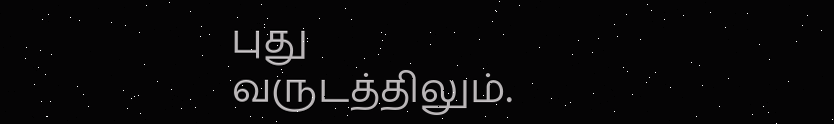புது வருடத்திலும்.